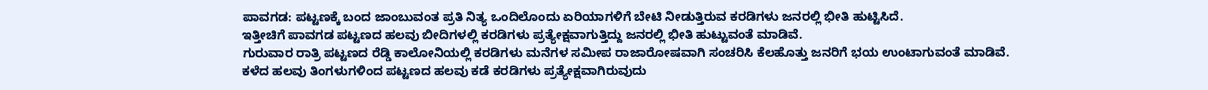ಪಾವಗಡ: ಪಟ್ಟಣಕ್ಕೆ ಬಂದ ಜಾಂಬುವಂತ ಪ್ರತಿ ನಿತ್ಯ ಒಂದಿಲೊಂದು ಏರಿಯಾಗಳಿಗೆ ಬೇಟಿ ನೀಡುತ್ತಿರುವ ಕರಡಿಗಳು ಜನರಲ್ಲಿ ಭೀತಿ ಹುಟ್ಟಿಸಿದೆ.
ಇತ್ತೀಚಿಗೆ ಪಾವಗಡ ಪಟ್ಟಣದ ಹಲವು ಬೀದಿಗಳಲ್ಲಿ ಕರಡಿಗಳು ಪ್ರತ್ಯೇಕ್ಷವಾಗುತ್ತಿದ್ದು ಜನರಲ್ಲಿ ಭೀತಿ ಹುಟ್ಟುವಂತೆ ಮಾಡಿವೆ.
ಗುರುವಾರ ರಾತ್ರಿ ಪಟ್ಟಣದ ರೆಡ್ಡಿ ಕಾಲೋನಿಯಲ್ಲಿ ಕರಡಿಗಳು ಮನೆಗಳ ಸಮೀಪ ರಾಜಾರೋಷವಾಗಿ ಸಂಚರಿಸಿ ಕೆಲಹೊತ್ತು ಜನರಿಗೆ ಭಯ ಉಂಟಾಗುವಂತೆ ಮಾಡಿವೆ.
ಕಳೆದ ಹಲವು ತಿಂಗಳುಗಳಿಂದ ಪಟ್ಟಣದ ಹಲವು ಕಡೆ ಕರಡಿಗಳು ಪ್ರತ್ಯೇಕ್ಷವಾಗಿರುವುದು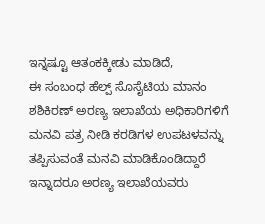ಇನ್ನಷ್ಟೂ ಆತಂಕಕ್ಕೀಡು ಮಾಡಿದೆ,
ಈ ಸಂಬಂಧ ಹೆಲ್ಪ್ ಸೊಸೈಟಿಯ ಮಾನಂ ಶಶಿಕಿರಣ್ ಅರಣ್ಯ ಇಲಾಖೆಯ ಅಧಿಕಾರಿಗಳಿಗೆ ಮನವಿ ಪತ್ರ ನೀಡಿ ಕರಡಿಗಳ ಉಪಟಳವನ್ನು ತಪ್ಪಿಸುವಂತೆ ಮನವಿ ಮಾಡಿಕೊಂಡಿದ್ದಾರೆ
ಇನ್ನಾದರೂ ಅರಣ್ಯ ಇಲಾಖೆಯವರು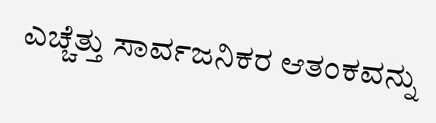ಎಚ್ಚೆತ್ತು ಸಾರ್ವಜನಿಕರ ಆತಂಕವನ್ನು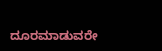ದೂರಮಾಡುವರೇ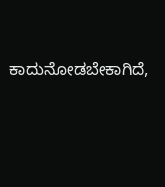ಕಾದುನೋಡಬೇಕಾಗಿದೆ,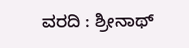ವರದಿ : ಶ್ರೀನಾಥ್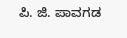ಪಿ. ಜಿ. ಪಾವಗಡ